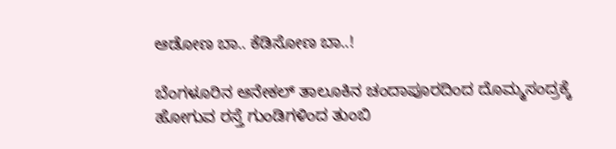ಆಡೋಣ ಬಾ.. ಕೆಡಿಸೋಣ ಬಾ..!

ಬೆಂಗಳೂರಿನ ಆನೇಕಲ್‌ ತಾಲೂಕಿನ ಚಂದಾಪೂರದಿಂದ ದೊಮ್ಮಸಂದ್ರಕ್ಕೆ ಹೋಗುವ ರಸ್ತೆ ಗುಂಡಿಗಳಿಂದ ತುಂಬಿ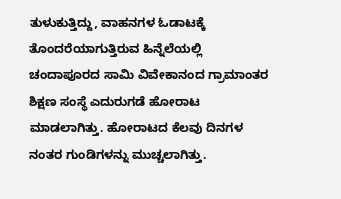ತುಳುಕುತ್ತಿದ್ದು, ವಾಹನಗಳ ಓಡಾಟಕ್ಕೆ ತೊಂದರೆಯಾಗುತ್ತಿರುವ ಹಿನ್ನೆಲೆಯಲ್ಲಿ ಚಂದಾಪೂರದ ಸಾಮಿ ವಿವೇಕಾನಂದ ಗ್ರಾಮಾಂತರ ಶಿಕ್ಷಣ ಸಂಸ್ಥೆ ಎದುರುಗಡೆ ಹೋರಾಟ ಮಾಡಲಾಗಿತ್ತು. ಹೋರಾಟದ ಕೆಲವು ದಿನಗಳ ನಂತರ ಗುಂಡಿಗಳನ್ನು ಮುಚ್ಚಲಾಗಿತ್ತು.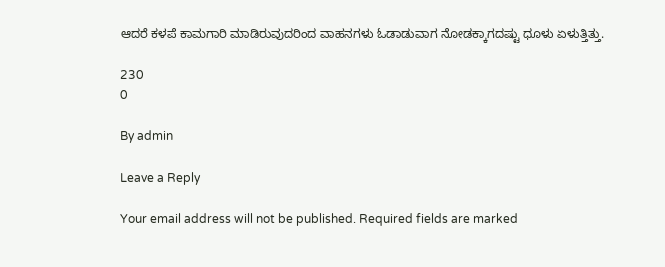ಆದರೆ ಕಳಪೆ ಕಾಮಗಾರಿ ಮಾಡಿರುವುದರಿಂದ ವಾಹನಗಳು ಓಡಾಡುವಾಗ ನೋಡಕ್ಕಾಗದಷ್ಟು ಧೂಳು ಏಳುತ್ತಿತ್ತು.

230
0

By admin

Leave a Reply

Your email address will not be published. Required fields are marked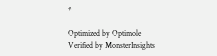*

Optimized by Optimole
Verified by MonsterInsights